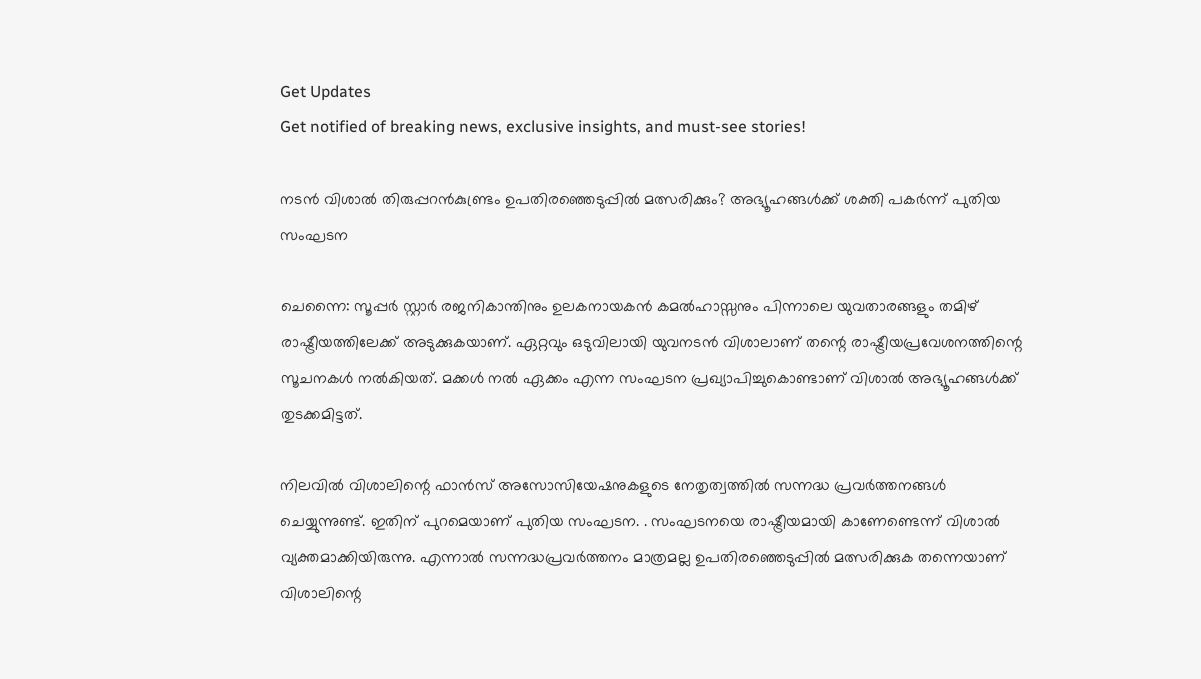Get Updates
Get notified of breaking news, exclusive insights, and must-see stories!

നടൻ വിശാൽ തിരുപ്പറൻകുണ്ട്രം ഉപതിരഞ്ഞെടുപ്പിൽ മത്സരിക്കും? അഭ്യൂഹങ്ങൾക്ക് ശക്തി പകർന്ന് പുതിയ സംഘടന

ചെന്നൈ: സൂപ്പർ സ്റ്റാർ രജനികാന്തിനും ഉലകനായകൻ കമൽഹാസ്സനും പിന്നാലെ യുവതാരങ്ങളും തമിഴ് രാഷ്ട്രീയത്തിലേക്ക് അടുക്കുകയാണ്. ഏറ്റവും ഒടുവിലായി യുവനടൻ വിശാലാണ് തന്റെ രാഷ്ട്രീയപ്രവേശനത്തിന്റെ സൂചനകൾ നൽകിയത്. മക്കൾ നൽ ഏക്കം എന്ന സംഘടന പ്രഖ്യാപിച്ചുകൊണ്ടാണ് വിശാൽ അഭ്യൂഹങ്ങൾക്ക് തുടക്കമിട്ടത്.

നിലവിൽ വിശാലിന്റെ ഫാൻസ് അസോസിയേഷനുകളുടെ നേതൃത്വത്തിൽ സന്നദ്ധ പ്രവർത്തനങ്ങൾ ചെയ്യുന്നുണ്ട്. ഇതിന് പുറമെയാണ് പുതിയ സംഘടന. . സംഘടനയെ രാഷ്ട്രീയമായി കാണേണ്ടെന്ന് വിശാൽ വ്യക്തമാക്കിയിരുന്നു. എന്നാൽ സന്നദ്ധപ്രവർത്തനം മാത്രമല്ല ഉപതിരഞ്ഞെടുപ്പിൽ മത്സരിക്കുക തന്നെയാണ് വിശാലിന്റെ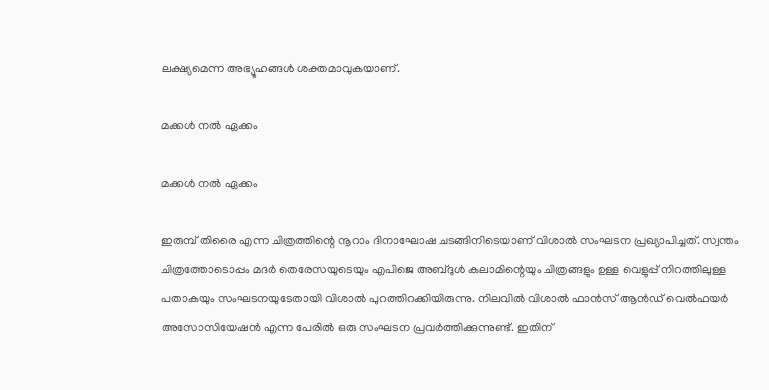ലക്ഷ്യമെന്ന അഭ്യൂഹങ്ങൾ ശക്തമാവുകയാണ്.

മക്കൾ നൽ ഏക്കം

മക്കൾ നൽ ഏക്കം

ഇരുമ്പ് തിരൈ എന്ന ചിത്രത്തിന്റെ നൂറാം ദിനാഘോഷ ചടങ്ങിനിടെയാണ് വിശാൽ സംഘടന പ്രഖ്യാപിച്ചത്. സ്വന്തം ചിത്രത്തോടൊപ്പം മദർ തെരേസയുടെയും എപിജെ അബ്ദുൾ കലാമിന്റെയും ചിത്രങ്ങളും ഉള്ള വെളുപ്പ് നിറത്തിലുള്ള പതാകയും സംഘടനയുടേതായി വിശാൽ പുറത്തിറക്കിയിരുന്നു. നിലവിൽ വിശാൽ ഫാൻസ് ആൻഡ് വെൽഫയർ അസോസിയേഷൻ എന്ന പേരിൽ ഒരു സംഘടന പ്രവർത്തിക്കുന്നുണ്ട്. ഇതിന്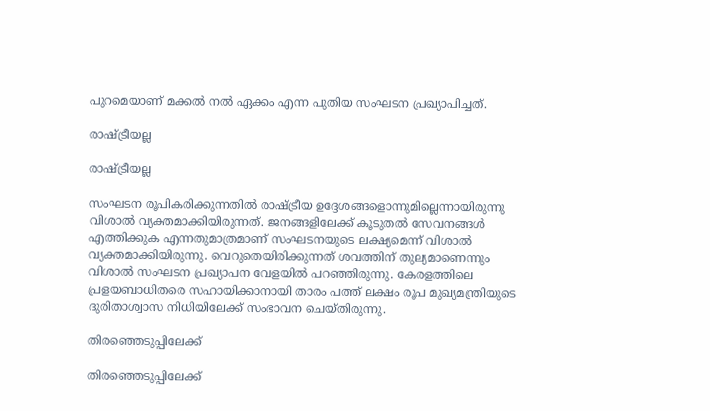പുറമെയാണ് മക്കൽ നൽ ഏക്കം എന്ന പുതിയ സംഘടന പ്രഖ്യാപിച്ചത്.

രാഷ്ട്രീയല്ല

രാഷ്ട്രീയല്ല

സംഘടന രൂപികരിക്കുന്നതിൽ രാഷ്ട്രീയ ഉദ്ദേശങ്ങളൊന്നുമില്ലെന്നായിരുന്നു വിശാൽ വ്യക്തമാക്കിയിരുന്നത്. ജനങ്ങളിലേക്ക് കൂടുതൽ സേവനങ്ങൾ എത്തിക്കുക എന്നതുമാത്രമാണ് സംഘടനയുടെ ലക്ഷ്യമെന്ന് വിശാൽ വ്യക്തമാക്കിയിരുന്നു. വെറുതെയിരിക്കുന്നത് ശവത്തിന് തുല്യമാണെന്നും വിശാൽ സംഘടന പ്രഖ്യാപന വേളയിൽ പറഞ്ഞിരുന്നു. കേരളത്തിലെ പ്രളയബാധിതരെ സഹായിക്കാനായി താരം പത്ത് ലക്ഷം രൂപ മുഖ്യമന്ത്രിയുടെ ദുരിതാശ്വാസ നിധിയിലേക്ക് സംഭാവന ചെയ്തിരുന്നു.

തിരഞ്ഞെടുപ്പിലേക്ക്

തിരഞ്ഞെടുപ്പിലേക്ക്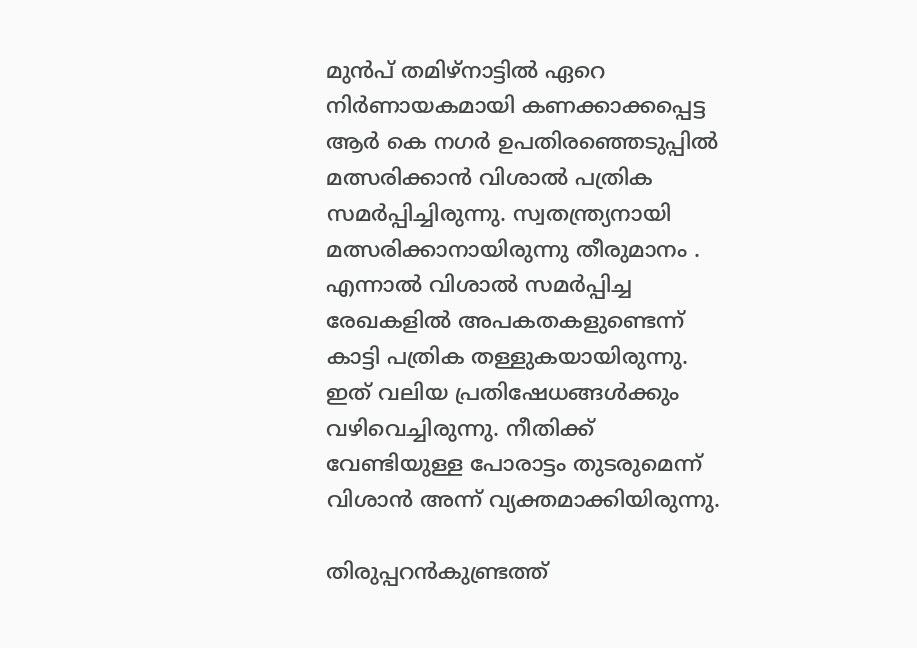മുൻപ് തമിഴ്നാട്ടിൽ ഏറെ നിർണായകമായി കണക്കാക്കപ്പെട്ട ആർ കെ നഗർ ഉപതിരഞ്ഞെടുപ്പിൽ മത്സരിക്കാൻ വിശാൽ പത്രിക സമർപ്പിച്ചിരുന്നു. സ്വതന്ത്ര്യനായി മത്സരിക്കാനായിരുന്നു തീരുമാനം . എന്നാൽ വിശാൽ സമർപ്പിച്ച രേഖകളിൽ അപകതകളുണ്ടെന്ന് കാട്ടി പത്രിക തള്ളുകയായിരുന്നു. ഇത് വലിയ പ്രതിഷേധങ്ങൾക്കും വഴിവെച്ചിരുന്നു. നീതിക്ക് വേണ്ടിയുള്ള പോരാട്ടം തുടരുമെന്ന് വിശാൻ അന്ന് വ്യക്തമാക്കിയിരുന്നു.

തിരുപ്പറൻകുണ്ട്രത്ത്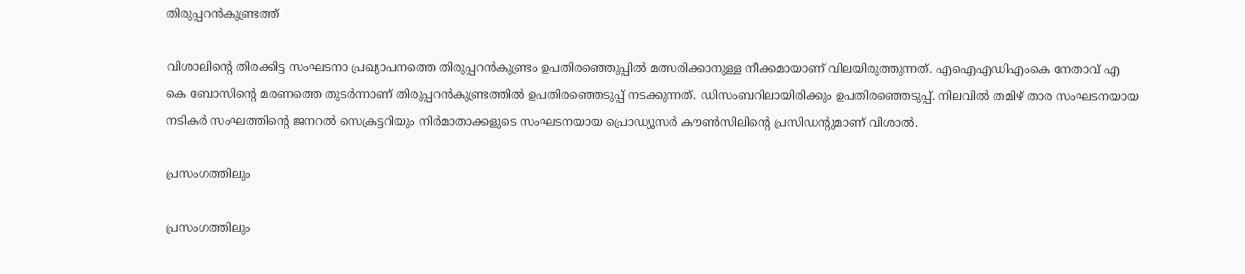തിരുപ്പറൻകുണ്ട്രത്ത്

വിശാലിന്റെ തിരക്കിട്ട സംഘടനാ പ്രഖ്യാപനത്തെ തിരുപ്പറൻകുണ്ട്രം ഉപതിരഞ്ഞെുപ്പിൽ മത്സരിക്കാനുള്ള നീക്കമായാണ് വിലയിരുത്തുന്നത്. എഐഎഡിഎംകെ നേതാവ് എ കെ ബോസിന്റെ മരണത്തെ തുടർന്നാണ് തിരുപ്പറൻകുണ്ട്രത്തിൽ ഉപതിരഞ്ഞെടുപ്പ് നടക്കുന്നത്. ഡിസംബറിലായിരിക്കും ഉപതിരഞ്ഞെടുപ്പ്. നിലവിൽ തമിഴ് താര സംഘടനയായ നടികർ സംഘത്തിന്റെ ജനറൽ സെക്രട്ടറിയും നിർമാതാക്കളുടെ സംഘടനയായ പ്രൊഡ്യൂസർ കൗൺസിലിന്റെ പ്രസിഡന്റുമാണ് വിശാൽ.

പ്രസംഗത്തിലും

പ്രസംഗത്തിലും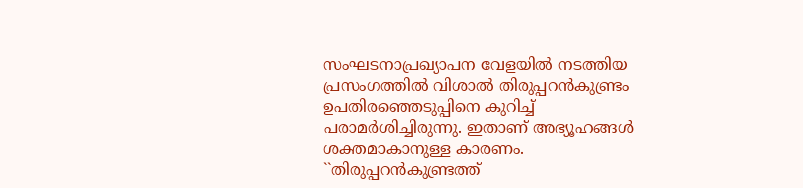സംഘടനാപ്രഖ്യാപന വേളയിൽ നടത്തിയ പ്രസംഗത്തിൽ വിശാൽ തിരുപ്പറൻകുണ്ട്രം ഉപതിരഞ്ഞെടുപ്പിനെ കുറിച്ച് പരാമർശിച്ചിരുന്നു. ഇതാണ് അഭ്യൂഹങ്ങൾ ശക്തമാകാനുള്ള കാരണം. ``തിരുപ്പറൻകുണ്ട്രത്ത്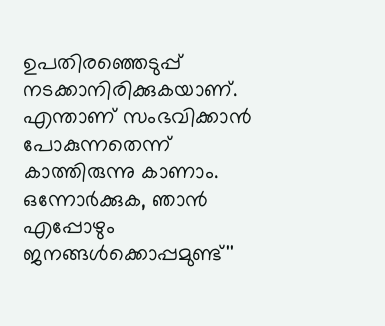ഉപതിരഞ്ഞെടുപ്പ് നടക്കാനിരിക്കുകയാണ്. എന്താണ് സംഭവിക്കാൻ പോകുന്നതെന്ന് കാത്തിരുന്നു കാണാം. ഒന്നോർക്കുക, ഞാൻ എപ്പോഴും ജനങ്ങൾക്കൊപ്പമുണ്ട്''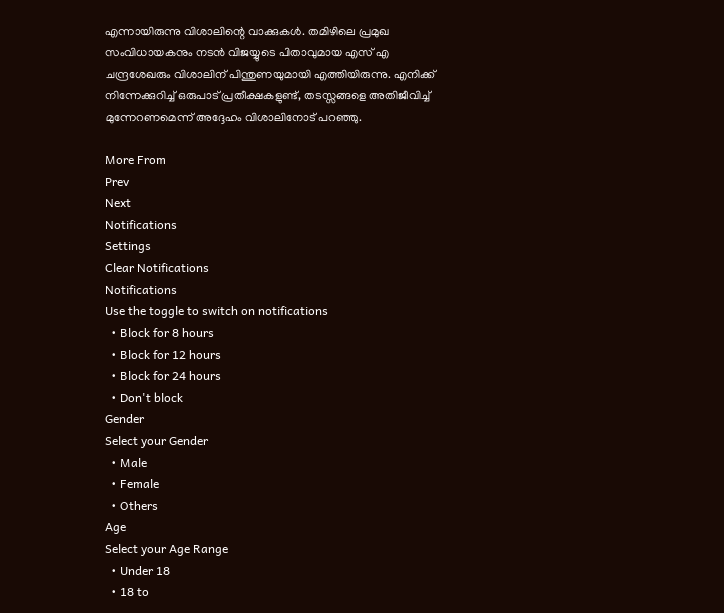എന്നായിരുന്നു വിശാലിന്റെ വാക്കുകൾ. തമിഴിലെ പ്രമുഖ സംവിധായകനും നടൻ വിജയ്യുടെ പിതാവുമായ എസ് എ ചന്ദ്രശേഖരും വിശാലിന് പിന്തുണയുമായി എത്തിയിരുന്നു. എനിക്ക് നിന്നേക്കുറിച്ച് ഒരുപാട് പ്രതീക്ഷകളുണ്ട്, തടസ്സങ്ങളെ അതിജീവിച്ച് മുന്നേറണമെന്ന് അദ്ദേഹം വിശാലിനോട് പറഞ്ഞു.

More From
Prev
Next
Notifications
Settings
Clear Notifications
Notifications
Use the toggle to switch on notifications
  • Block for 8 hours
  • Block for 12 hours
  • Block for 24 hours
  • Don't block
Gender
Select your Gender
  • Male
  • Female
  • Others
Age
Select your Age Range
  • Under 18
  • 18 to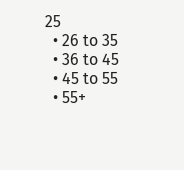25
  • 26 to 35
  • 36 to 45
  • 45 to 55
  • 55+